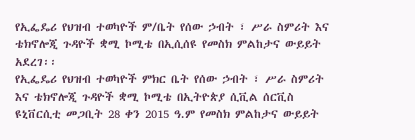የኢፌዴሪ የህዝብ ተወካዮች ም/ቤት የሰው ኃብት ፣ ሥራ ስምሪት እና ቴክኖሎጂ ጉዳዮች ቋሚ ኮሚቴ በኢሲሰዩ የመስክ ምልከታና ውይይት አደረገ፡፡
የኢፌዴሪ የህዝብ ተወካዮች ምክር ቤት የሰው ኃብት ፣ ሥራ ስምሪት እና ቴክኖሎጂ ጉዳዮች ቋሚ ኮሚቴ በኢትዮጵያ ሲቪል ሰርቪስ ዩኒቨርሲቲ መጋቢት 28 ቀን 2015 ዓ.ም የመስክ ምልከታና ውይይት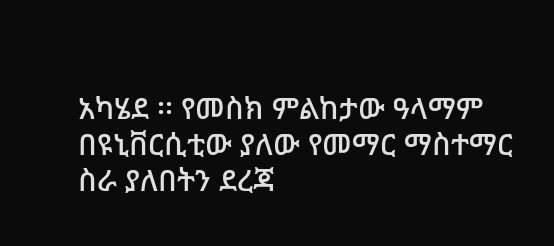አካሄደ ፡፡ የመስክ ምልከታው ዓላማም በዩኒቨርሲቲው ያለው የመማር ማስተማር ስራ ያለበትን ደረጃ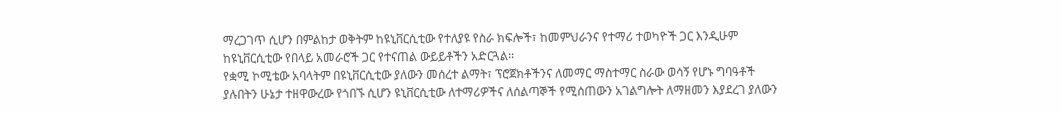ማረጋገጥ ሲሆን በምልከታ ወቅትም ከዩኒቨርሲቲው የተለያዩ የስራ ክፍሎች፣ ከመምህራንና የተማሪ ተወካዮች ጋር እንዲሁም ከዩኒቨርሲቲው የበላይ አመራሮች ጋር የተናጠል ውይይቶችን አድርጓል፡፡
የቋሚ ኮሚቴው አባላትም በዩኒቨርሲቲው ያለውን መሰረተ ልማት፣ ፕሮጀክቶችንና ለመማር ማስተማር ስራው ወሳኝ የሆኑ ግባዓቶች ያሉበትን ሁኔታ ተዘዋውረው የጎበኙ ሲሆን ዩኒቨርሲቲው ለተማሪዎችና ለሰልጣኞች የሚሰጠውን አገልግሎት ለማዘመን እያደረገ ያለውን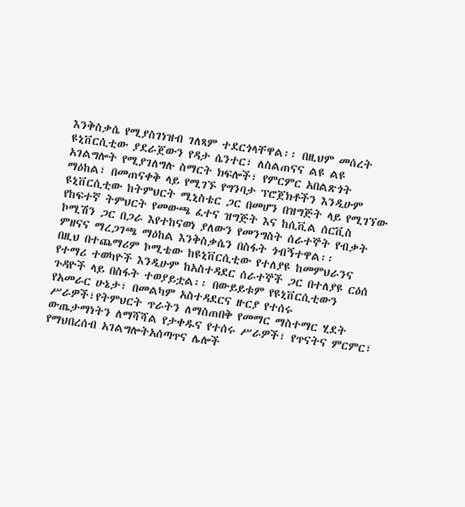እንቅስቃሴ የሚያስገነዝብ ገለጻም ተደርጎላቸዋል፡፡ በዚህም መሰረት ዩኒቨርሲቲው ያደራጀውን የዳታ ሴንተር፣ ለስልጠናና ልዩ ልዩ አገልግሎት የሚያገለግሉ ስማርት ክፍሎች፣ የምርምር አበልጽጎት ማዕከል፣ በመጠናቀቅ ላይ የሚገኙ የግንባታ ፕሮጀክቶችን እንዲሁም ዩኒቨርሲቲው ከትምህርት ሚኒስቴር ጋር በመሆን በዝግጅት ላይ የሚገኘው የከፍተኛ ትምህርት የመውጫ ፈተና ዝግጅት እና ከሲቪል ሰርቪስ ኮሚሽን ጋር በጋራ እየተከናወነ ያለውን የመንግስት ሰራተኞት የብቃት ምዘናና ማረጋገጫ ማዕከል እንቅስቃሴን በስፋት ጎብኝተዋል፡፡
በዚህ በተጨማሪም ኮሚቴው ከዩኒቨርሲቲው የተለያዩ ከመምህራንና የተማሪ ተወካዮች እንዲሁም ከአስተዳደር ሰራተኞች ጋር በተለያዩ ርዕሰ ጉዳዮች ላይ በስፋት ተወያይቷል፡፡ በውይይቱም የዩኒቨርሲቲውን የአመራር ሁኔታ፣ በመልካም አስተዳደርና ዙርያ የተሰሩ ሥራዎች፣የትምህርት ጥራትን ለማስጠበቅ የመማር ማስተማር ሂደት ውጤታማነትን ለማሻሻል የታቀዱና የተሰሩ ሥራዎች፣ የጥናትና ምርምር፣ የማህበረሰብ አገልግሎትአሰጣጥና ሌሎች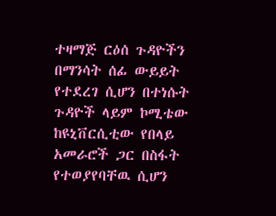ተዛማጅ ርዕሰ ጉዳዮችን በማንሳት ሰፊ ውይይት የተደረገ ሲሆን በተነሱት ጉዳዮች ላይም ኮሚቴው ከዩኒቨርሲቲው የበላይ አመራሮች ጋር በስፋት የተወያየባቸዉ ሲሆን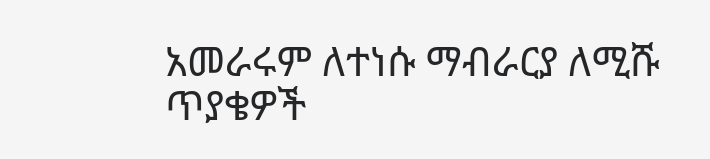አመራሩም ለተነሱ ማብራርያ ለሚሹ ጥያቄዎች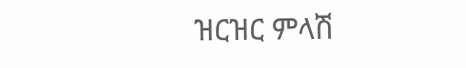ዝርዝር ምላሽ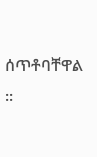ሰጥቶባቸዋል ፡፡